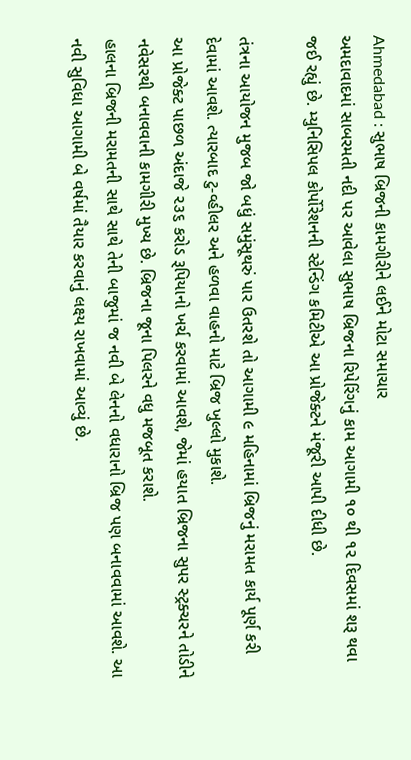Ahmedabad : સુભાષ બ્રિજની કામગીરીને લઈને મોટા સમાચાર
અમદાવાદમાં સાબરમતી નદી પર આવેલા સુભાષ બ્રિજના રિપેરિંગનું કામ આગામી ૧૦ થી ૧૨ દિવસમાં શરૂ થવા જઈ રહ્યું છે. મ્યુનિસિપલ કોર્પોરેશનની સ્ટેન્ડિંગ કમિટીએ આ પ્રોજેક્ટને મંજૂરી આપી દીધી છે.

તંત્રના આયોજન મુજબ જો બધું સમુંસૂથરું પાર ઉતરશે તો આગામી ૯ મહિનામાં બ્રિજનું મરામત કાર્ય પૂર્ણ કરી દેવામાં આવશે. ત્યારબાદ ટુ-વ્હીલર અને હળવા વાહનો માટે બ્રિજ ખુલ્લો મુકાશે.
આ પ્રોજેક્ટ પાછળ અંદાજે ૨૩૬ કરોડ રૂપિયાનો ખર્ચ કરવામાં આવશે, જેમાં હયાત બ્રિજના સુપર સ્ટ્રક્ચરને તોડીને નવેસરથી બનાવવાની કામગીરી મુખ્ય છે. બ્રિજના જૂના પિલરને વધુ મજબૂત કરાશે.
હાલના બ્રિજની મરામતની સાથે સાથે તેની બાજુમાં જ નવી બે લેનનો વધારાનો બ્રિજ પણ બનાવવામાં આવશે. આ નવી સુવિધા આગામી બે વર્ષમાં તૈયાર કરવાનું લક્ષ્ય રાખવામાં આવ્યું છે.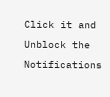Click it and Unblock the Notifications